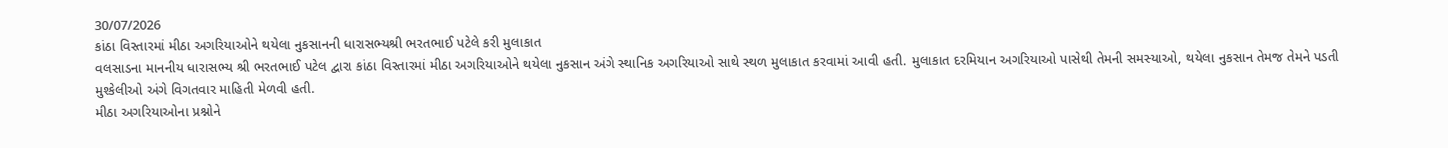30/07/2026
કાંઠા વિસ્તારમાં મીઠા અગરિયાઓને થયેલા નુકસાનની ધારાસભ્યશ્રી ભરતભાઈ પટેલે કરી મુલાકાત
વલસાડના માનનીય ધારાસભ્ય શ્રી ભરતભાઈ પટેલ દ્વારા કાંઠા વિસ્તારમાં મીઠા અગરિયાઓને થયેલા નુકસાન અંગે સ્થાનિક અગરિયાઓ સાથે સ્થળ મુલાકાત કરવામાં આવી હતી. મુલાકાત દરમિયાન અગરિયાઓ પાસેથી તેમની સમસ્યાઓ, થયેલા નુકસાન તેમજ તેમને પડતી મુશ્કેલીઓ અંગે વિગતવાર માહિતી મેળવી હતી.
મીઠા અગરિયાઓના પ્રશ્નોને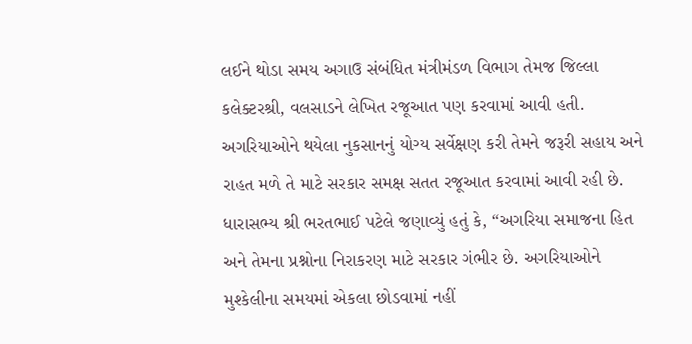લઈને થોડા સમય અગાઉ સંબંધિત મંત્રીમંડળ વિભાગ તેમજ જિલ્લા કલેક્ટરશ્રી, વલસાડને લેખિત રજૂઆત પણ કરવામાં આવી હતી. અગરિયાઓને થયેલા નુકસાનનું યોગ્ય સર્વેક્ષણ કરી તેમને જરૂરી સહાય અને રાહત મળે તે માટે સરકાર સમક્ષ સતત રજૂઆત કરવામાં આવી રહી છે.
ધારાસભ્ય શ્રી ભરતભાઈ પટેલે જણાવ્યું હતું કે, “અગરિયા સમાજના હિત અને તેમના પ્રશ્નોના નિરાકરણ માટે સરકાર ગંભીર છે. અગરિયાઓને મુશ્કેલીના સમયમાં એકલા છોડવામાં નહીં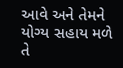આવે અને તેમને યોગ્ય સહાય મળે તે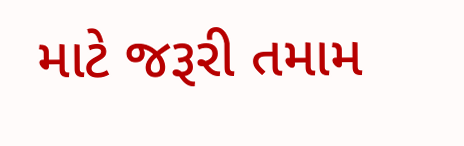માટે જરૂરી તમામ